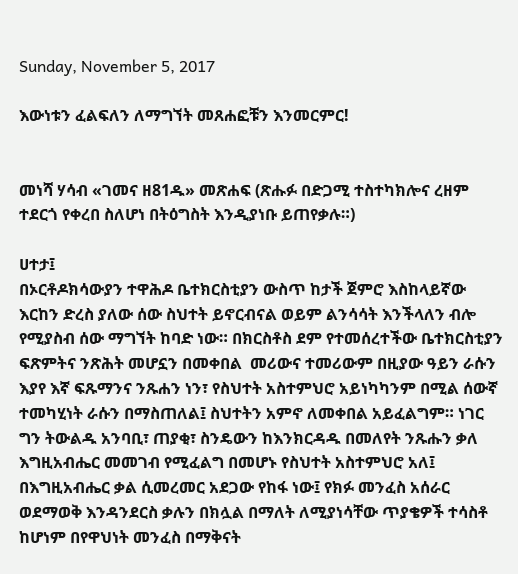Sunday, November 5, 2017

እውነቱን ፈልፍለን ለማግኘት መጸሐፎቹን እንመርምር!


መነሻ ሃሳብ «ገመና ዘ81ዱ» መጽሐፍ (ጽሑፉ በድጋሚ ተስተካክሎና ረዘም ተደርጎ የቀረበ ስለሆነ በትዕግስት እንዲያነቡ ይጠየቃሉ።)

ሀተታ፤
በኦርቶዶክሳውያን ተዋሕዶ ቤተክርስቲያን ውስጥ ከታች ጀምሮ እስከላይኛው እርከን ድረስ ያለው ሰው ስህተት ይኖርብናል ወይም ልንሳሳት እንችላለን ብሎ የሚያስብ ሰው ማግኘት ከባድ ነው። በክርስቶስ ደም የተመሰረተችው ቤተክርስቲያን ፍጽምትና ንጽሕት መሆኗን በመቀበል  መሪውና ተመሪውም በዚያው ዓይን ራሱን እያየ እኛ ፍጹማንና ንጹሐን ነን፣ የስህተት አስተምህሮ አይነካካንም በሚል ሰውኛ ተመካሂነት ራሱን በማስጠለል፤ ስህተትን አምኖ ለመቀበል አይፈልግም። ነገር ግን ትውልዱ አንባቢ፣ ጠያቂ፣ ስንዴውን ከእንክርዳዱ በመለየት ንጹሑን ቃለ እግዚአብሔር መመገብ የሚፈልግ በመሆኑ የስህተት አስተምህሮ አለ፤ በእግዚአብሔር ቃል ሲመረመር አደጋው የከፋ ነው፤ የክፉ መንፈስ አሰራር ወደማወቅ እንዳንደርስ ቃሉን በክሏል በማለት ለሚያነሳቸው ጥያቄዎች ተሳስቶ ከሆነም በየዋህነት መንፈስ በማቅናት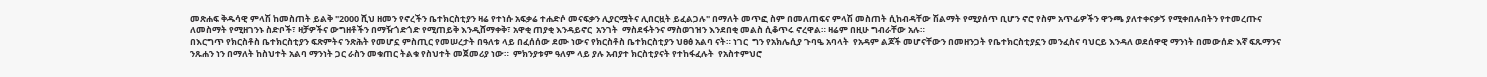መጽሐፍ ቅዱሳዊ ምላሽ ከመስጠት ይልቅ "2000 ሺህ ዘመን የኖረችን ቤተክርስቲያን ዛሬ የተነሱ አፍቃሬ ተሐድሶ መናፍቃን ሊያርሟትና ሊበርዟት ይፈልጋሉ" በማለት መጥፎ ስም በመለጠፍና ምላሽ መስጠት ሲከብዳቸው ሽልማት የሚያሰጥ ቢሆን ኖሮ የስም አጥፊዎችን ዋንጫ ያለተቀናቃኝ የሚቀበሉበትን የተመረጡና ለመስማት የሚዘገንኑ ስድቦች፣ ዛቻዎችና ውግዘቶችን በማዥጎድጎድ የሚጠይቅ እንዲሸማቀቅ፣ አዋቂ ጠያቂ እንዳይኖር  አንገት  ማስደፋትንና ማስወገዝን እንደበቂ መልስ ሲቆጥሩ ኖረዋል። ዛሬም በዚሁ ግብራቸው አሉ።
በእርግጥ የክርስቶስ ቤተክርስቲያን ፍጽምትና ንጽሕት የመሆኗ ምስጢር የመሠረታት በዓለቱ ላይ በፈሰሰው ደሙ ነውና የክርስቶስ ቤተክርስቲያን ህፀፅ አልባ ናት። ነገር  ግን የአክሌሲያ ጉባዔ አባላት  የአዳም ልጆች መሆናቸውን በመዘንጋት የቤተክርስቲያኗን መንፈስና ባህርይ እንዳለ ወደሰዋዊ ማንነት በመውሰድ እኛ ፍጹማንና ንጹሐን ነን በማለት ከስህተት አልባ ማንነት ጋር ራስን መቁጠር ትልቁ የስህተት መጀመሪያ ነው።  ምክንያቱም ዓለም ላይ ያሉ አብያተ ክርስቲያናት የተከፋፈሉት  የአስተምህሮ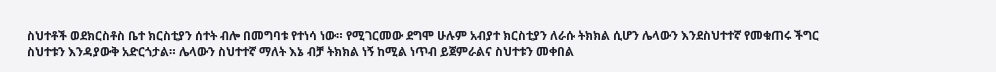ስህተቶች ወደክርስቶስ ቤተ ክርስቲያን ሰተት ብሎ በመግባቱ የተነሳ ነው። የሚገርመው ደግሞ ሁሉም አብያተ ክርስቲያን ለራሱ ትክክል ሲሆን ሌላውን እንደስህተተኛ የመቁጠሩ ችግር ስህተቱን እንዳያውቅ አድርጎታል። ሌላውን ስህተተኛ ማለት እኔ ብቻ ትክክል ነኝ ከሚል ነጥብ ይጀምራልና ስህተቱን መቀበል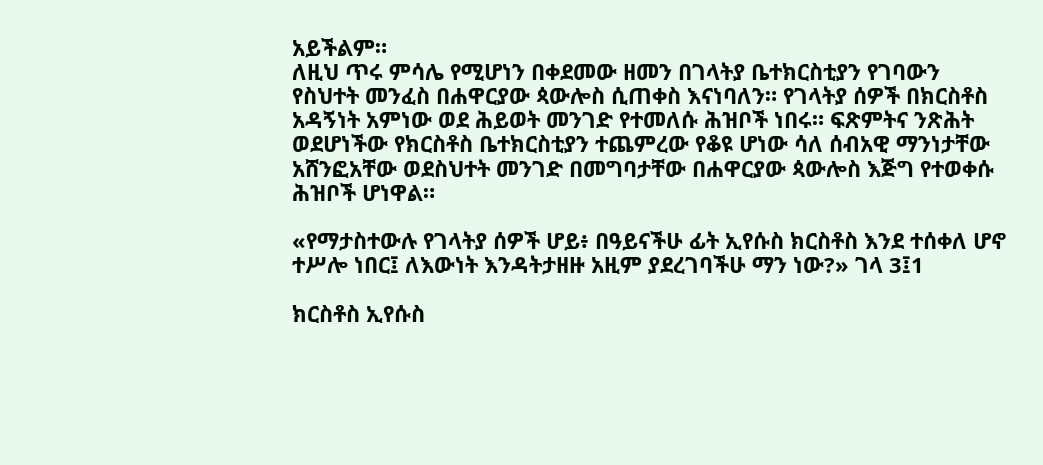አይችልም።
ለዚህ ጥሩ ምሳሌ የሚሆነን በቀደመው ዘመን በገላትያ ቤተክርስቲያን የገባውን የስህተት መንፈስ በሐዋርያው ጳውሎስ ሲጠቀስ እናነባለን። የገላትያ ሰዎች በክርስቶስ አዳኝነት አምነው ወደ ሕይወት መንገድ የተመለሱ ሕዝቦች ነበሩ። ፍጽምትና ንጽሕት ወደሆነችው የክርስቶስ ቤተክርስቲያን ተጨምረው የቆዩ ሆነው ሳለ ሰብአዊ ማንነታቸው አሸንፎአቸው ወደስህተት መንገድ በመግባታቸው በሐዋርያው ጳውሎስ እጅግ የተወቀሱ ሕዝቦች ሆነዋል።

«የማታስተውሉ የገላትያ ሰዎች ሆይ፥ በዓይናችሁ ፊት ኢየሱስ ክርስቶስ እንደ ተሰቀለ ሆኖ ተሥሎ ነበር፤ ለእውነት እንዳትታዘዙ አዚም ያደረገባችሁ ማን ነው?» ገላ 3፤1

ክርስቶስ ኢየሱስ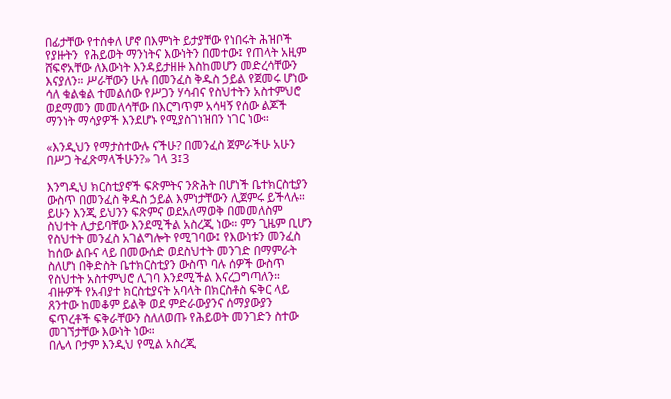በፊታቸው የተሰቀለ ሆኖ በእምነት ይታያቸው የነበሩት ሕዝቦች የያዙትን  የሕይወት ማንነትና እውነትን በመተው፤ የጠላት አዚም ሸፍኖአቸው ለእውነት እንዳይታዘዙ እስከመሆን መድረሳቸውን  እናያለን። ሥራቸውን ሁሉ በመንፈስ ቅዱስ ኃይል የጀመሩ ሆነው ሳለ ቁልቁል ተመልሰው የሥጋን ሃሳብና የስህተትን አስተምህሮ ወደማመን መመለሳቸው በእርግጥም አሳዛኝ የሰው ልጆች ማንነት ማሳያዎች እንደሆኑ የሚያስገነዝበን ነገር ነው።

«እንዲህን የማታስተውሉ ናችሁ? በመንፈስ ጀምራችሁ አሁን በሥጋ ትፈጽማላችሁን?» ገላ 3፤3

እንግዲህ ክርስቲያኖች ፍጽምትና ንጽሕት በሆነች ቤተክርስቲያን ውስጥ በመንፈስ ቅዱስ ኃይል እምነታቸውን ሊጀምሩ ይችላሉ። ይሁን እንጂ ይህንን ፍጽምና ወደአለማወቅ በመመለስም ስህተት ሊታይባቸው እንደሚችል አስረጂ ነው። ምን ጊዜም ቢሆን የስህተት መንፈስ አገልግሎት የሚገባው፤ የእውነቱን መንፈስ ከሰው ልቡና ላይ በመውሰድ ወደስህተት መንገድ በማምራት ስለሆነ በቅድስት ቤተክርስቲያን ውስጥ ባሉ ሰዎች ውስጥ የስህተት አስተምህሮ ሊገባ እንደሚችል እናረጋግጣለን።
ብዙዎች የአብያተ ክርስቲያናት አባላት በክርስቶስ ፍቅር ላይ ጸንተው ከመቆም ይልቅ ወደ ምድራውያንና ሰማያውያን ፍጥረቶች ፍቅራቸውን ስለለወጡ የሕይወት መንገድን ስተው መገኘታቸው እውነት ነው።
በሌላ ቦታም እንዲህ የሚል አስረጂ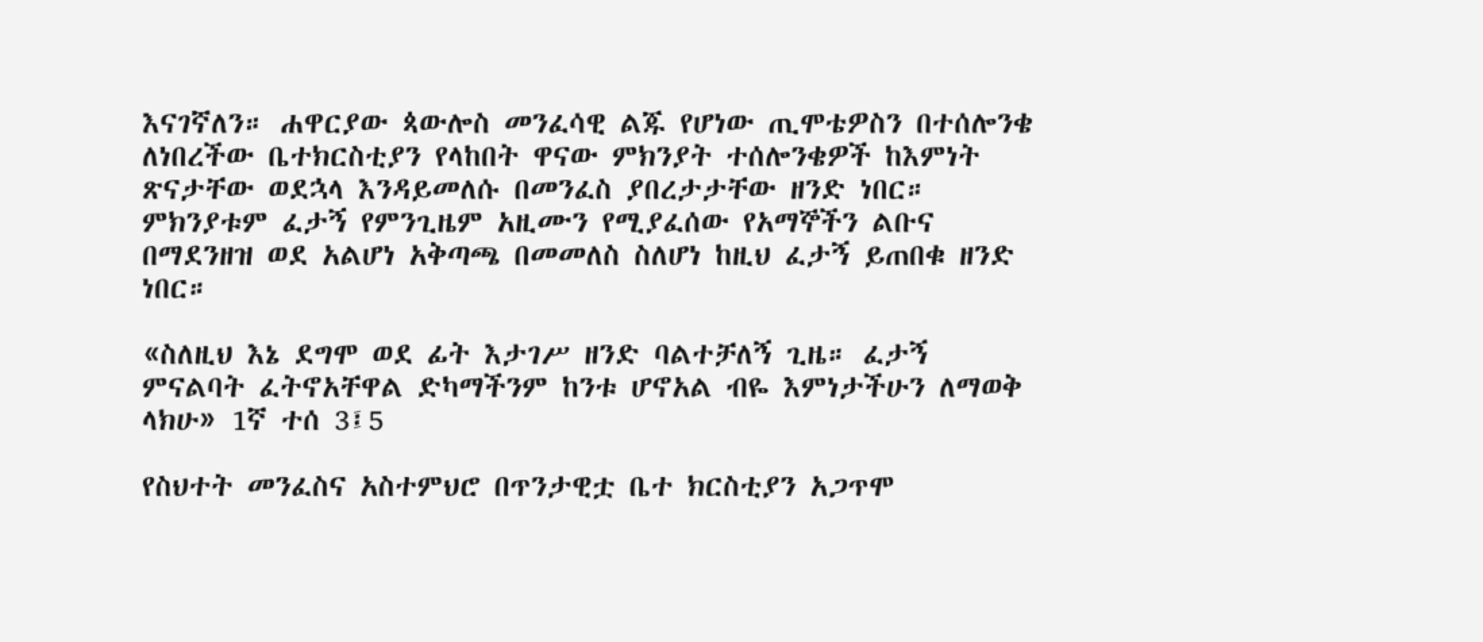እናገኛለን። ሐዋርያው ጳውሎስ መንፈሳዊ ልጁ የሆነው ጢሞቴዎስን በተሰሎንቄ ለነበረችው ቤተክርስቲያን የላከበት ዋናው ምክንያት ተሰሎንቄዎች ከእምነት ጽናታቸው ወደኋላ እንዳይመለሱ በመንፈስ ያበረታታቸው ዘንድ ነበር። ምክንያቱም ፈታኝ የምንጊዜም አዚሙን የሚያፈሰው የአማኞችን ልቡና በማደንዘዝ ወደ አልሆነ አቅጣጫ በመመለስ ስለሆነ ከዚህ ፈታኝ ይጠበቁ ዘንድ ነበር።

«ስለዚህ እኔ ደግሞ ወደ ፊት እታገሥ ዘንድ ባልተቻለኝ ጊዜ። ፈታኝ ምናልባት ፈትኖአቸዋል ድካማችንም ከንቱ ሆኖአል ብዬ እምነታችሁን ለማወቅ ላክሁ» 1ኛ ተሰ 3፤5

የስህተት መንፈስና አስተምህሮ በጥንታዊቷ ቤተ ክርስቲያን አጋጥሞ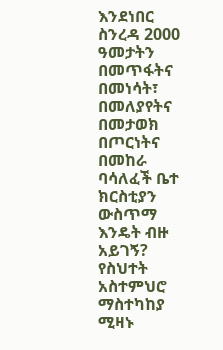እንደነበር ስንረዳ 2000 ዓመታትን በመጥፋትና በመነሳት፣ በመለያየትና በመታወክ በጦርነትና በመከራ ባሳለፈች ቤተ ክርስቲያን ውስጥማ እንዴት ብዙ አይገኝ?  የስህተት አስተምህሮ ማስተካከያ ሚዛኑ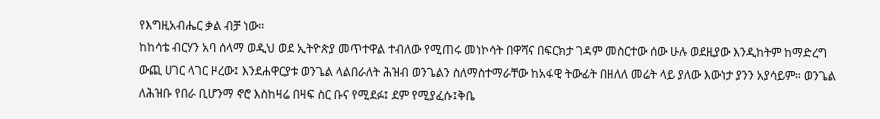የእግዚአብሔር ቃል ብቻ ነው።
ከከሳቴ ብርሃን አባ ሰላማ ወዲህ ወደ ኢትዮጵያ መጥተዋል ተብለው የሚጠሩ መነኮሳት በዋሻና በፍርክታ ገዳም መስርተው ሰው ሁሉ ወደዚያው እንዲከትም ከማድረግ ውጪ ሀገር ላገር ዞረው፤ እንደሐዋርያቱ ወንጌል ላልበራለት ሕዝብ ወንጌልን ስለማስተማራቸው ከአፋዊ ትውፊት በዘለለ መሬት ላይ ያለው እውነታ ያንን አያሳይም። ወንጌል ለሕዝቡ የበራ ቢሆንማ ኖሮ እስከዛሬ በዛፍ ስር ቡና የሚደፉ፤ ደም የሚያፈሱ፤ቅቤ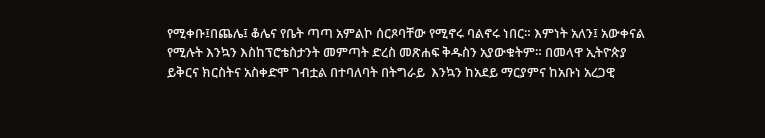የሚቀቡ፤በጨሌ፤ ቆሌና የቤት ጣጣ አምልኮ ሰርጾባቸው የሚኖሩ ባልኖሩ ነበር። እምነት አለን፤ አውቀናል የሚሉት እንኳን እስከፕሮቴስታንት መምጣት ድረስ መጽሐፍ ቅዱስን አያውቁትም። በመላዋ ኢትዮጵያ ይቅርና ክርስትና አስቀድሞ ገብቷል በተባለባት በትግራይ  እንኳን ከአደይ ማርያምና ከአቡነ አረጋዊ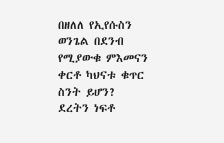በዘለለ የኢየሱስን ወንጌል በደንብ የሚያውቁ ምእመናን ቀርቶ ካህናቱ ቁጥር ስንት ይሆን?
ደረትን ነፍቶ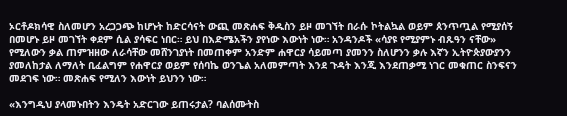ኦርቶዶክሳዊ ስለመሆን አረጋጋጭ ከሆኑት ከድርሳናት ውጪ መጽሐፍ ቅዱስን ይዞ መገኘት በራሱ ኮትልኳል ወይም ጰንጥጧል የሚያሰኝ በመሆኑ ይዞ መገኘት ቀደም ሲል ያሳፍር ነበር። ይህ በእድሜአችን ያየነው እውነት ነው። አንዳንዶች «ሳያዩ የሚያምኑ ብጹዓን ናቸው» የሚለውን ቃል ጠምዝዘው ለራሳቸው መሸንገያነት በመጠቀም አንድም ሐዋርያ ሳይመጣ ያመንን ስለሆንን ቃሉ እኛን ኢትዮጵያውያንን ያመለከታል ለማለት ቢፈልግም የሐዋርያ ወይም የሰባኬ ወንጌል አለመምጣት እንደ ጉዳት እንጂ እንደጠቃሚ ነገር መቁጠር ስንፍናን መደገፍ ነው። መጽሐፍ የሚለን እውነት ይህንን ነው።

«እንግዲህ ያላመኑበትን እንዴት አድርገው ይጠሩታል? ባልሰሙትስ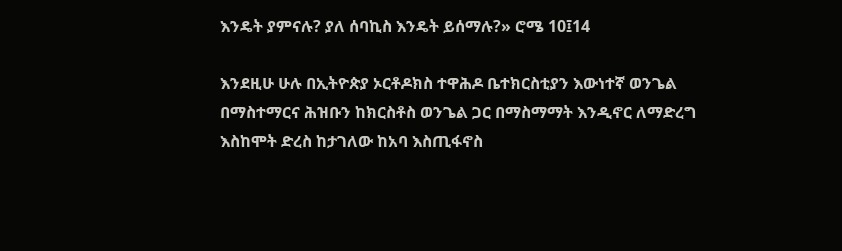እንዴት ያምናሉ? ያለ ሰባኪስ እንዴት ይሰማሉ?» ሮሜ 10፤14

እንደዚሁ ሁሉ በኢትዮጵያ ኦርቶዶክስ ተዋሕዶ ቤተክርስቲያን እውነተኛ ወንጌል በማስተማርና ሕዝቡን ከክርስቶስ ወንጌል ጋር በማስማማት እንዲኖር ለማድረግ እስከሞት ድረስ ከታገለው ከአባ እስጢፋኖስ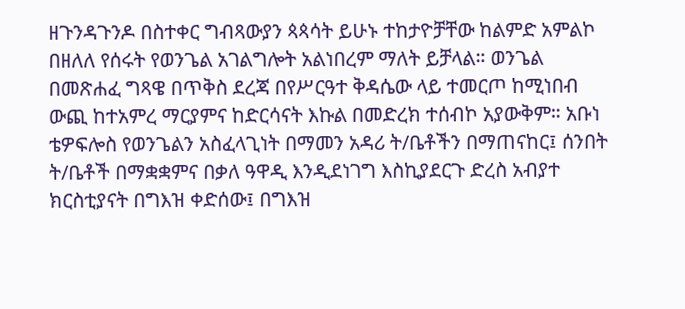ዘጉንዳጉንዶ በስተቀር ግብጻውያን ጳጳሳት ይሁኑ ተከታዮቻቸው ከልምድ አምልኮ በዘለለ የሰሩት የወንጌል አገልግሎት አልነበረም ማለት ይቻላል። ወንጌል በመጽሐፈ ግጻዌ በጥቅስ ደረጃ በየሥርዓተ ቅዳሴው ላይ ተመርጦ ከሚነበብ ውጪ ከተአምረ ማርያምና ከድርሳናት እኩል በመድረክ ተሰብኮ አያውቅም። አቡነ ቴዎፍሎስ የወንጌልን አስፈላጊነት በማመን አዳሪ ት/ቤቶችን በማጠናከር፤ ሰንበት ት/ቤቶች በማቋቋምና በቃለ ዓዋዲ እንዲደነገግ እስኪያደርጉ ድረስ አብያተ ክርስቲያናት በግእዝ ቀድሰው፤ በግእዝ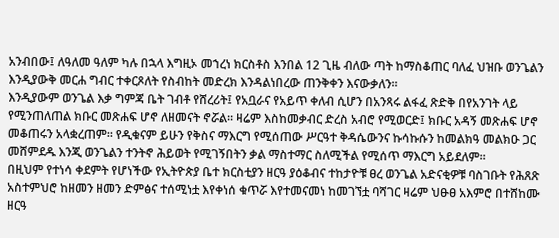አንብበው፤ ለዓለመ ዓለም ካሉ በኋላ እግዚኦ መኀረነ ክርስቶስ እንበል 12 ጊዜ ብለው ጣት ከማስቆጠር ባለፈ ህዝቡ ወንጌልን እንዲያውቅ መርሐ ግብር ተቀርጾለት የስብከት መድረክ እንዳልነበረው ጠንቅቀን እናውቃለን።
እንዲያውም ወንጌል እቃ ግምጃ ቤት ገብቶ የሸረሪት፤ የአቧራና የአይጥ ቀለብ ሲሆን በአንጻሩ ልፋፈ ጽድቅ በየአንገት ላይ የሚንጠለጠል ክቡር መጽሐፍ ሆኖ ለዘመናት ኖሯል። ዛሬም እስከመቃብር ድረስ አብሮ የሚወርድ፤ ክቡር አዳኝ መጽሐፍ ሆኖ መቆጠሩን አላቋረጠም። የዲቁናም ይሁን የቅስና ማእርግ የሚሰጠው ሥርዓተ ቅዳሴውንና ኩሳኩሱን ከመልክዓ መልክዑ ጋር መሸምደዱ እንጂ ወንጌልን ተንትኖ ሕይወት የሚገኝበትን ቃል ማስተማር ስለሚችል የሚሰጥ ማእርግ አይደለም።
በዚህም የተነሳ ቀደምት የሆነችው የኢትዮጵያ ቤተ ክርስቲያን ዘርዓ ያዕቆብና ተከታዮቹ ፀረ ወንጌል አድናቂዎቹ ባስገቡት የሕጸጽ አስተምህሮ ከዘመን ዘመን ድምፅና ተሰሚነቷ እየቀነሰ ቁጥሯ እየተመናመነ ከመገኘቷ ባሻገር ዛሬም ህፁፀ አእምሮ በተሸከሙ ዘርዓ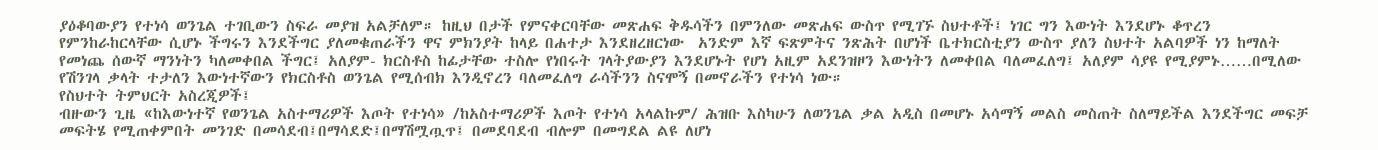ያዕቆባውያን የተነሳ ወንጌል ተገቢውን ስፍራ መያዝ አልቻለም። ከዚህ በታች የምናቀርባቸው መጽሐፍ ቅዱሳችን በምንለው መጽሐፍ ውስጥ የሚገኙ ስህተቶች፤ ነገር ግን እውነት እንደሆኑ ቆጥረን የምንከራከርላቸው ሲሆኑ ችግሩን እንደችግር ያለመቁጠራችን ዋና ምክንያት ከላይ በሐተታ እንደዘረዘርነው  አንድም እኛ ፍጽምትና ንጽሕት በሆነች ቤተክርስቲያን ውስጥ ያለን ስህተት አልባዎች ነን ከማለት የመነጨ ሰውኛ ማንነትን ካለመቀበል ችግር፤ አለያም- ክርስቶስ ከፊታቸው ተስሎ የነበሩት ገላትያውያን እንደሆኑት የሆነ አዚም አደንዝዞን እውነትን ለመቀበል ባለመፈለግ፤ አለያም ሳያዩ የሚያምኑ……በሚለው የሽንገላ ቃላት ተታለን እውነተኛውን የክርስቶስ ወንጌል የሚሰብክ እንዲኖረን ባለመፈለግ ራሳችንን ስናሞኝ በመኖራችን የተነሳ ነው።
የስህተት ትምህርት አስረጂዎች፤
ብዙውን ጊዜ «ከእውነተኛ የወንጌል አስተማሪዎች እጦት የተነሳ» /ከአስተማሪዎች እጦት የተነሳ አላልኩም/ ሕዝቡ እስካሁን ለወንጌል ቃል አዲስ በመሆኑ አሳማኝ መልስ መስጠት ስለማይችል እንደችግር መፍቻ መፍትሄ የሚጠቀምበት መንገድ በመሳደብ፤በማሳደድ፤በማሽሟጧጥ፤ በመደባደብ ብሎም በመግደል ልዩ ለሆነ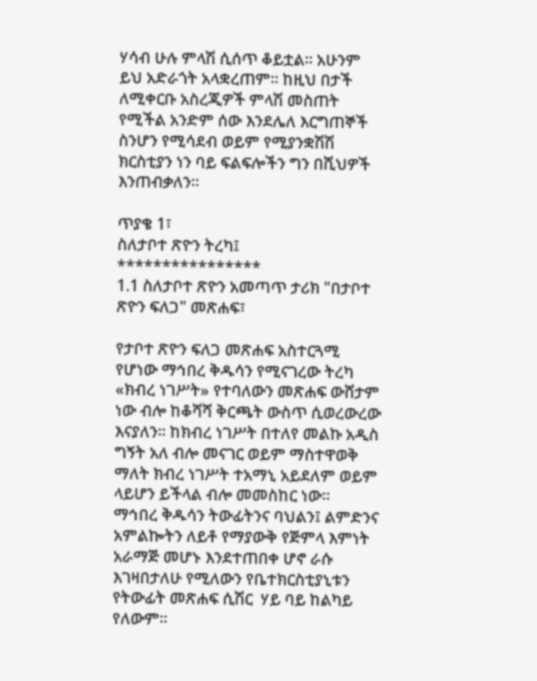ሃሳብ ሁሉ ምላሽ ሲሰጥ ቆይቷል። አሁንም ይህ አድራጎት አላቋረጠም። ከዚህ በታች ለሚቀርቡ አስረጂዎች ምላሽ መስጠት የሚችል አንድም ሰው እንደሌለ እርግጠኞች ስንሆን የሚሳደብ ወይም የሚያንቋሽሽ ክርስቲያን ነን ባይ ፍልፍሎችን ግን በሺህዎች እንጠብቃለን።

ጥያቄ 1፣
ስለታቦተ ጽዮን ትረካ፤
****************
1.1 ስለታቦተ ጽዮን አመጣጥ ታሪክ "በታቦተ ጽዮን ፍለጋ" መጽሐፍ፣

የታቦተ ጽዮን ፍለጋ መጽሐፍ አስተርጓሚ የሆነው ማኅበረ ቅዱሳን የሚናገረው ትረካ «ክብረ ነገሥት» የተባለውን መጽሐፍ ውሸታም ነው ብሎ ከቆሻሻ ቅርጫት ውስጥ ሲወረውረው እናያለን። ከክብረ ነገሥት በተለየ መልኩ አዲስ ግኝት አለ ብሎ መናገር ወይም ማስተዋወቅ ማለት ክብረ ነገሥት ተአማኒ አይደለም ወይም ላይሆን ይችላል ብሎ መመስከር ነው።
ማኅበረ ቅዱሳን ትውፊትንና ባህልን፤ ልምድንና አምልኰትን ለይቶ የማያውቅ የጅምላ እምነት አራማጅ መሆኑ እንደተጠበቀ ሆኖ ራሱ እገዛበታለሁ የሚለውን የቤተክርስቲያኒቱን የትውፊት መጽሐፍ ሲሽር  ሃይ ባይ ከልካይ የለውም።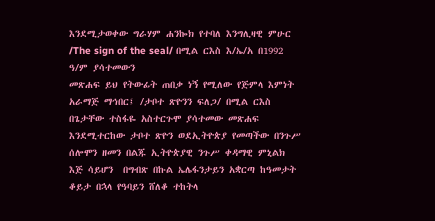እንደሚታወቀው ግራሃም ሐንኰክ የተባለ እንግሊዛዊ ምሁር /The sign of the seal/ በሚል ርእስ እ/ኤ/አ በ1992 ዓ/ም ያሳተመውን
መጽሐፍ ይህ የትውፊት ጠበቃ ነኝ የሚለው የጅምላ እምነት አራማጅ ማኅበር፤ /ታቦተ ጽዮንን ፍለጋ/ በሚል ርእስ በጌታቸው ተስፋዬ አስተርጉሞ ያሳተመው መጽሐፍ እንደሚተርከው ታቦተ ጽዮን ወደኢትዮጵያ የመጣችው በንጉሥ ሰሎሞን ዘመን በልጁ ኢትዮጵያዊ ንጉሥ ቀዳማዊ ምኒልክ እጅ ሳይሆን  በግብጽ በኩል ኤሌፋንታይን አቋርጣ ከዓመታት ቆይታ በኋላ የዓባይን ሸለቆ ተከትላ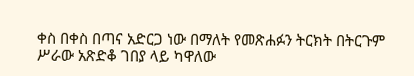ቀስ በቀስ በጣና አድርጋ ነው በማለት የመጽሐፉን ትርክት በትርጉም ሥራው አጽድቆ ገበያ ላይ ካዋለው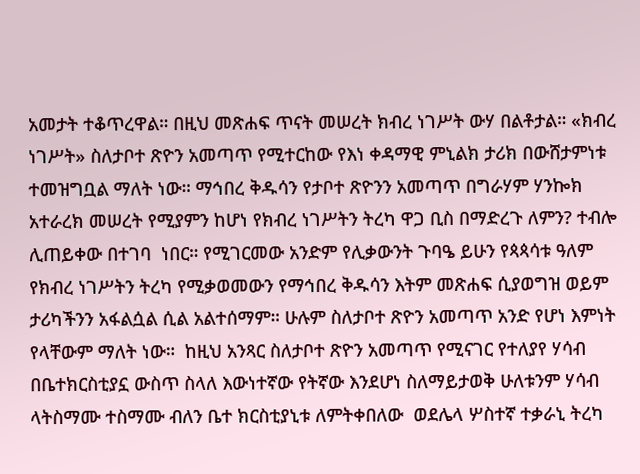አመታት ተቆጥረዋል። በዚህ መጽሐፍ ጥናት መሠረት ክብረ ነገሥት ውሃ በልቶታል። «ክብረ ነገሥት» ስለታቦተ ጽዮን አመጣጥ የሚተርከው የእነ ቀዳማዊ ምኒልክ ታሪክ በውሸታምነቱ ተመዝግቧል ማለት ነው። ማኅበረ ቅዱሳን የታቦተ ጽዮንን አመጣጥ በግራሃም ሃንኰክ አተራረክ መሠረት የሚያምን ከሆነ የክብረ ነገሥትን ትረካ ዋጋ ቢስ በማድረጉ ለምን? ተብሎ ሊጠይቀው በተገባ  ነበር። የሚገርመው አንድም የሊቃውንት ጉባዔ ይሁን የጳጳሳቱ ዓለም የክብረ ነገሥትን ትረካ የሚቃወመውን የማኅበረ ቅዱሳን እትም መጽሐፍ ሲያወግዝ ወይም ታሪካችንን አፋልሷል ሲል አልተሰማም። ሁሉም ስለታቦተ ጽዮን አመጣጥ አንድ የሆነ እምነት የላቸውም ማለት ነው።  ከዚህ አንጻር ስለታቦተ ጽዮን አመጣጥ የሚናገር የተለያየ ሃሳብ በቤተክርስቲያኗ ውስጥ ስላለ እውነተኛው የትኛው እንደሆነ ስለማይታወቅ ሁለቱንም ሃሳብ ላትስማሙ ተስማሙ ብለን ቤተ ክርስቲያኒቱ ለምትቀበለው  ወደሌላ ሦስተኛ ተቃራኒ ትረካ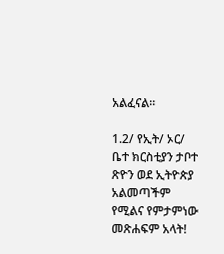አልፈናል።

1.2/ የኢት/ ኦር/ ቤተ ክርስቲያን ታቦተ ጽዮን ወደ ኢትዮጵያ አልመጣችም የሚልና የምታምነው መጽሐፍም አላት!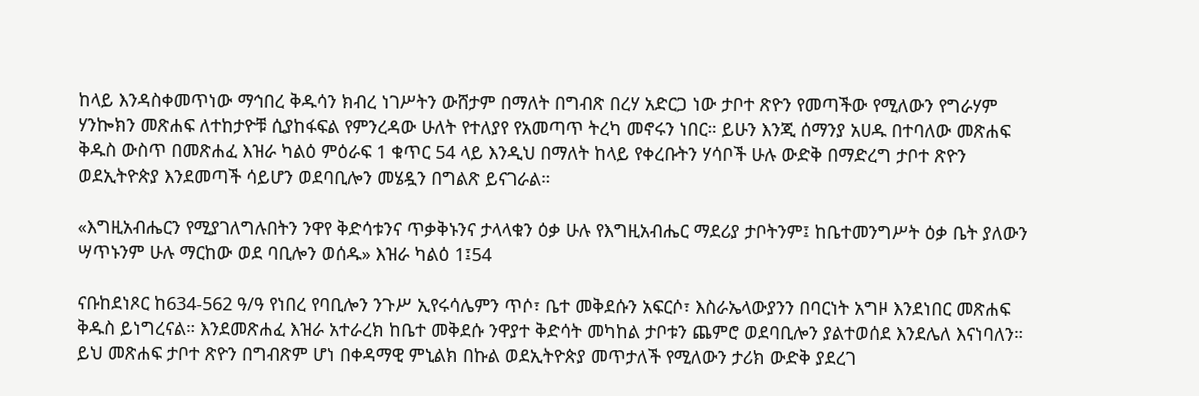ከላይ እንዳስቀመጥነው ማኅበረ ቅዱሳን ክብረ ነገሥትን ውሸታም በማለት በግብጽ በረሃ አድርጋ ነው ታቦተ ጽዮን የመጣችው የሚለውን የግራሃም ሃንኰክን መጽሐፍ ለተከታዮቹ ሲያከፋፍል የምንረዳው ሁለት የተለያየ የአመጣጥ ትረካ መኖሩን ነበር። ይሁን እንጂ ሰማንያ አሀዱ በተባለው መጽሐፍ ቅዱስ ውስጥ በመጽሐፈ እዝራ ካልዕ ምዕራፍ 1 ቁጥር 54 ላይ እንዲህ በማለት ከላይ የቀረቡትን ሃሳቦች ሁሉ ውድቅ በማድረግ ታቦተ ጽዮን ወደኢትዮጵያ እንደመጣች ሳይሆን ወደባቢሎን መሄዷን በግልጽ ይናገራል።

«እግዚአብሔርን የሚያገለግሉበትን ንዋየ ቅድሳቱንና ጥቃቅኑንና ታላላቁን ዕቃ ሁሉ የእግዚአብሔር ማደሪያ ታቦትንም፤ ከቤተመንግሥት ዕቃ ቤት ያለውን ሣጥኑንም ሁሉ ማርከው ወደ ባቢሎን ወሰዱ» እዝራ ካልዕ 1፤54

ናቡከደነጾር ከ634-562 ዓ/ዓ የነበረ የባቢሎን ንጉሥ ኢየሩሳሌምን ጥሶ፣ ቤተ መቅደሱን አፍርሶ፣ እስራኤላውያንን በባርነት አግዞ እንደነበር መጽሐፍ ቅዱስ ይነግረናል። እንደመጽሐፈ እዝራ አተራረክ ከቤተ መቅደሱ ንዋያተ ቅድሳት መካከል ታቦቱን ጨምሮ ወደባቢሎን ያልተወሰደ እንደሌለ እናነባለን። ይህ መጽሐፍ ታቦተ ጽዮን በግብጽም ሆነ በቀዳማዊ ምኒልክ በኩል ወደኢትዮጵያ መጥታለች የሚለውን ታሪክ ውድቅ ያደረገ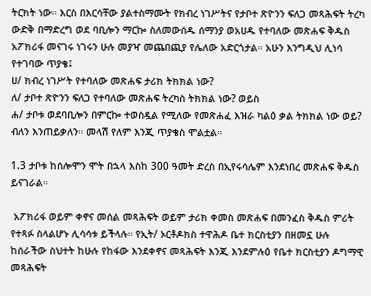ትርክት ነው። እርስ በእርሳቸው ያልተስማሙት የክብረ ነገሥትና የታቦተ ጽዮንን ፍለጋ መጻሕፍት ትረካ ውድቅ በማድረግ ወደ ባቢሎን ማርኰ ስለመውሰዱ ሰማንያ ወአሀዱ የተባለው መጽሐፍ ቅዱስ አፖክሪፋ መናገሩ ነገሩን ሁሉ መያዣ መጨበጪያ የሌለው አድርጎታል። አሁን እንግዲህ ሊነሳ የተገባው ጥያቄ፤
ሀ/ ክብረ ነገሥት የተባለው መጽሐፍ ታሪክ ትክክል ነው?
ለ/ ታቦተ ጽዮንን ፍለጋ የተባለው መጽሐፍ ትረካስ ትክክል ነው? ወይስ
ሐ/ ታቦቱ ወደባቢሎን በምርኰ ተወስዷል የሚለው የመጽሐፈ እዝራ ካልዕ ቃል ትክክል ነው ወይ? ብለን እንጠይቃለን። መላሽ የለም እንጂ ጥያቄስ ሞልቷል።

1.3 ታቦቱ ከሰሎሞን ሞት በኋላ እስከ 300 ዓመት ድረስ በኢየሩሳሌም እንደነበረ መጽሐፍ ቅዱስ ይናገራል።

 አፖክሪፋ ወይም ቀኖና መሰል መጻሕፍት ወይም ታሪክ ቀመስ መጽሐፍ በመንፈስ ቅዱስ ምሪት የተጻፉ ስላልሆኑ ሊሳሳቱ ይችላሉ። የኢት/ ኦርቶዶክስ ተዋሕዶ ቤተ ክርስቲያን በዘመኗ ሁሉ ከሰራችው ስህተት ከሁሉ የከፋው እንደቀኖና መጻሕፍት እንጂ እንደምሉዕ የቤተ ክርስቲያን ዶግማዊ መጻሕፍት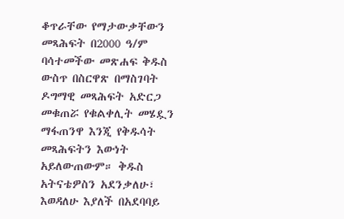ቆጥራቸው የማታውቃቸውን መጻሕፍት በ2000 ዓ/ም ባሳተመችው መጽሐፍ ቅዱስ ውስጥ በስርዋጽ በማስገባት ዶግማዊ መጻሕፍት አድርጋ መቁጠሯ የቁልቀሊት መሄዷን ማፋጠንዋ እንጂ የቅዱሳት መጻሕፍትን እውነት አይለውጠውም። ቅዱስ አትናቴዎስን አደንቃለሁ፣ እወዳለሁ እያለች በአደባባይ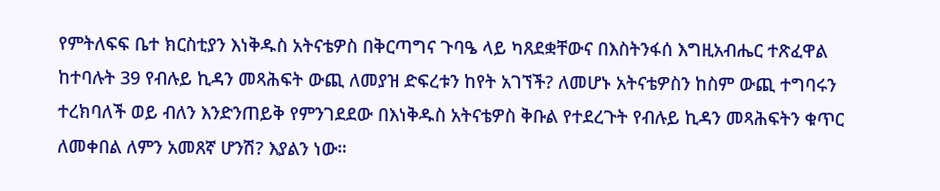የምትለፍፍ ቤተ ክርስቲያን እነቅዱስ አትናቴዎስ በቅርጣግና ጉባዔ ላይ ካጸደቋቸውና በእስትንፋሰ እግዚአብሔር ተጽፈዋል ከተባሉት 39 የብሉይ ኪዳን መጻሕፍት ውጪ ለመያዝ ድፍረቱን ከየት አገኘች? ለመሆኑ አትናቴዎስን ከስም ውጪ ተግባሩን ተረክባለች ወይ ብለን እንድንጠይቅ የምንገደደው በእነቅዱስ አትናቴዎስ ቅቡል የተደረጉት የብሉይ ኪዳን መጻሕፍትን ቁጥር ለመቀበል ለምን አመጸኛ ሆንሽ? እያልን ነው።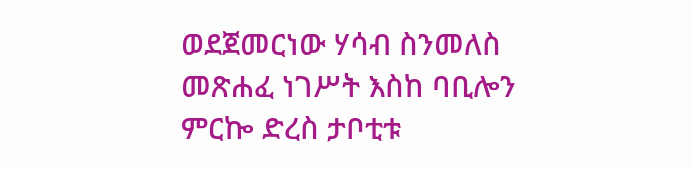ወደጀመርነው ሃሳብ ስንመለስ መጽሐፈ ነገሥት እስከ ባቢሎን ምርኰ ድረስ ታቦቲቱ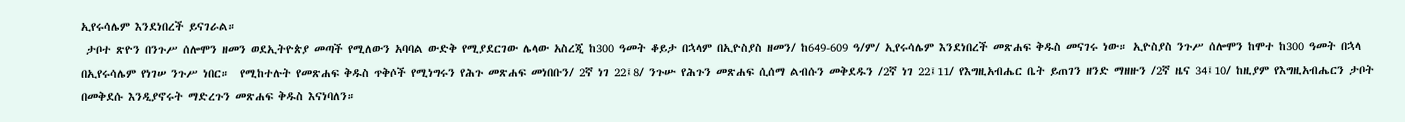ኢየሩሳሌም እንደነበረች ይናገራል።
 ታቦተ ጽዮን በንጉሥ ሰሎሞን ዘመን ወደኢትዮጵያ መጣች የሚለውን አባባል ውድቅ የሚያደርገው ሌላው አስረጂ ከ300 ዓመት ቆይታ በኋላም በኢዮስያስ ዘመን/ ከ649-609 ዓ/ም/ ኢየሩሳሌም እንደነበረች መጽሐፍ ቅዱስ መናገሩ ነው። ኢዮስያስ ንጉሥ ሰሎሞን ከሞተ ከ300 ዓመት በኋላ በኢየሩሳሌም የነገሠ ንጉሥ ነበር።  የሚከተሉት የመጽሐፍ ቅዱስ ጥቅሶች የሚነግሩን የሕጉ መጽሐፍ መነበቡን/ 2ኛ ነገ 22፤8/ ንጉሡ የሕጉን መጽሐፍ ሲሰማ ልብሱን መቅደዱን /2ኛ ነገ 22፤11/ የእግዚአብሔር ቤት ይጠገን ዘንድ ማዘዙን /2ኛ ዜና 34፤10/ ከዚያም የእግዚአብሔርን ታቦት በመቅደሱ እንዲያኖሩት ማድረጉን መጽሐፍ ቅዱስ እናነባለን።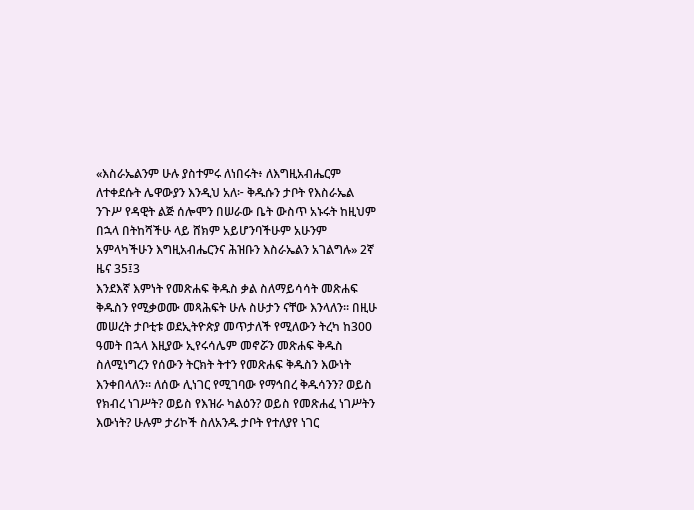«እስራኤልንም ሁሉ ያስተምሩ ለነበሩት፥ ለእግዚአብሔርም ለተቀደሱት ሌዋውያን እንዲህ አለ፦ ቅዱሱን ታቦት የእስራኤል ንጉሥ የዳዊት ልጅ ሰሎሞን በሠራው ቤት ውስጥ አኑሩት ከዚህም በኋላ በትከሻችሁ ላይ ሸክም አይሆንባችሁም አሁንም አምላካችሁን እግዚአብሔርንና ሕዝቡን እስራኤልን አገልግሉ» 2ኛ ዜና 35፤3
እንደእኛ እምነት የመጽሐፍ ቅዱስ ቃል ስለማይሳሳት መጽሐፍ ቅዱስን የሚቃወሙ መጻሕፍት ሁሉ ስሁታን ናቸው እንላለን። በዚሁ መሠረት ታቦቲቱ ወደኢትዮጵያ መጥታለች የሚለውን ትረካ ከ300 ዓመት በኋላ እዚያው ኢየሩሳሌም መኖሯን መጽሐፍ ቅዱስ ስለሚነግረን የሰውን ትርክት ትተን የመጽሐፍ ቅዱስን እውነት እንቀበላለን። ለሰው ሊነገር የሚገባው የማኅበረ ቅዱሳንን? ወይስ የክብረ ነገሥት? ወይስ የእዝራ ካልዕን? ወይስ የመጽሐፈ ነገሥትን እውነት? ሁሉም ታሪኮች ስለአንዱ ታቦት የተለያየ ነገር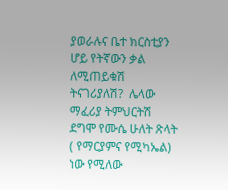ያወራሉና ቤተ ክርስቲያን ሆይ የትኛውን ቃል ለሚጠይቁሽ ትናገሪያለሽ?  ሌላው ማፈሪያ ትምህርትሽ ደግሞ የሙሴ ሁለት ጽላት ( የማርያምና የሚካኤል) ነው የሚለው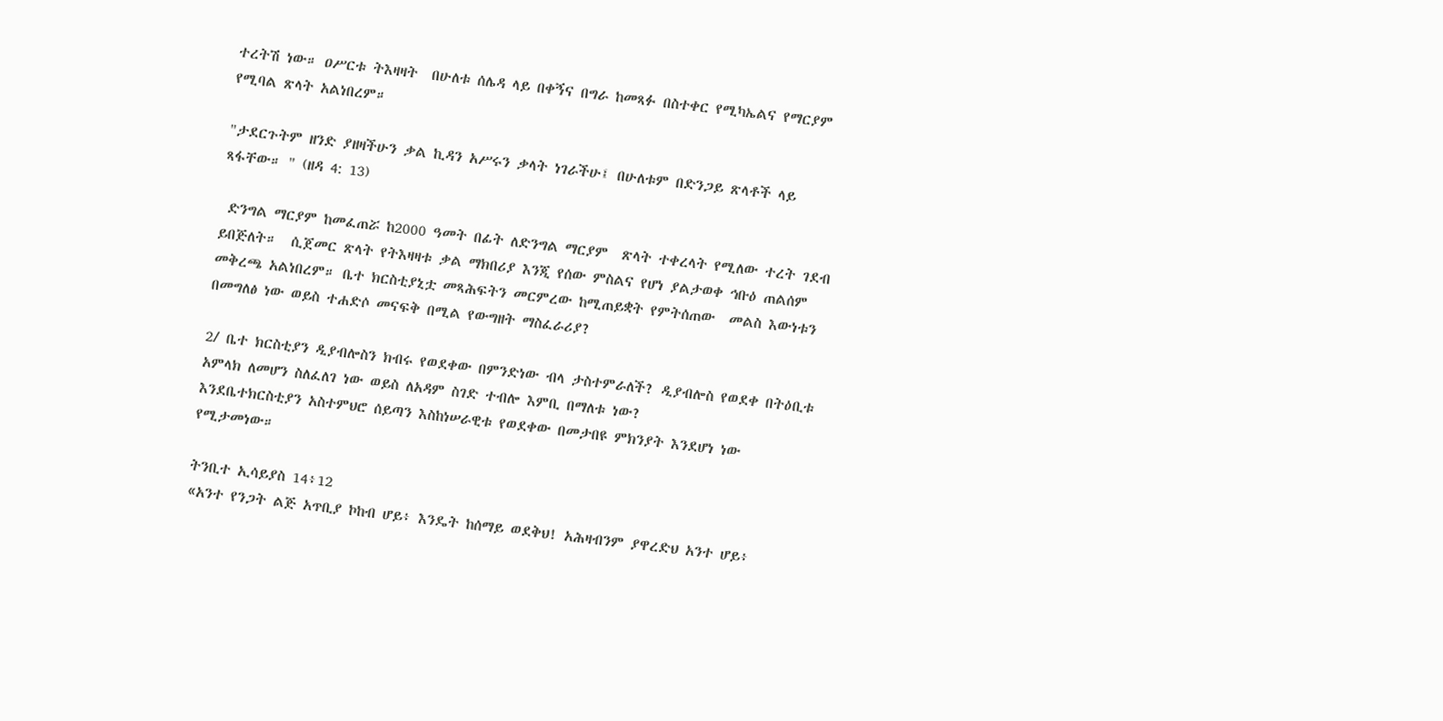ተረትሽ ነው። ዐሥርቱ ትእዛዛት  በሁለቱ ሰሌዳ ላይ በቀኝና በግራ ከመጻፉ በስተቀር የሚካኤልና የማርያም የሚባል ጽላት አልነበረም።

"ታደርጉትም ዘንድ ያዘዛችሁን ቃል ኪዳን አሥሩን ቃላት ነገራችሁ፤ በሁለቱም በድንጋይ ጽላቶች ላይ ጻፋቸው። " (ዘዳ 4: 13)

 ድንግል ማርያም ከመፈጠሯ ከ2000 ዓመት በፊት ለድንግል ማርያም  ጽላት ተቀረላት የሚለው ተረት ገደብ ይበጅለት።  ሲጀመር ጽላት የትእዛዛቱ ቃል ማክበሪያ እንጂ የሰው ምስልና የሆነ ያልታወቀ ኅቡዕ ጠልሰም መቅረጫ አልነበረም። ቤተ ክርስቲያኒቷ መጻሕፍትን መርምረው ከሚጠይቋት የምትሰጠው  መልስ እውነቱን በመግለፅ ነው ወይስ ተሐድሶ መናፍቅ በሚል የውግዘት ማስፈራሪያ?

2/ ቤተ ክርስቲያን ዲያብሎስን ክብሩ የወደቀው በምንድነው ብላ ታስተምራለች? ዲያብሎስ የወደቀ በትዕቢቱ አምላክ ለመሆን ስለፈለገ ነው ወይስ ለአዳም ስገድ ተብሎ እምቢ በማለቱ ነው?
እንደቤተክርስቲያን አስተምህሮ ሰይጣን እስከነሠራዊቱ የወደቀው በመታበዩ ምክንያት እንደሆነ ነው የሚታመነው።

ትንቢተ ኢሳይያስ 14፥12
«አንተ የንጋት ልጅ አጥቢያ ኮከብ ሆይ፥ እንዴት ከሰማይ ወደቅህ! አሕዛብንም ያዋረድህ አንተ ሆይ፥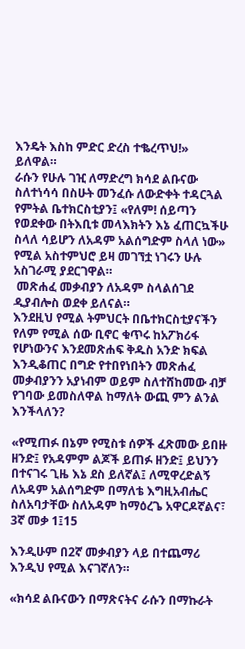እንዴት እስከ ምድር ድረስ ተቈረጥህ!»
ይለዋል።
ራሱን የሁሉ ገዢ ለማድረግ ክሳደ ልቡናው ስለተነሳሳ በስሁት መንፈሱ ለውድቀት ተዳርጓል የምትል ቤተክርስቲያን፤ «የለም! ሰይጣን የወደቀው በትእቢቱ መላእክትን እኔ ፈጠርኳችሁ ስላለ ሳይሆን ለአዳም አልሰግድም ስላለ ነው» የሚል አስተምህሮ ይዛ መገኘቷ ነገሩን ሁሉ አስገራሚ ያደርገዋል።
 መጽሐፈ መቃብያን ለአዳም ስላልሰገደ ዲያብሎስ ወደቀ ይለናል።
እንደዚህ የሚል ትምህርት በቤተክርስቲያናችን የለም የሚል ሰው ቢኖር ቁጥሩ ከአፖክሪፋ የሆነውንና እንደመጽሐፍ ቅዱስ አንድ ክፍል እንዲቆጠር በግድ የተበየነበትን መጽሐፈ መቃብያንን አያነብም ወይም ስለተሸከመው ብቻ የገባው ይመስለዋል ከማለት ውጪ ምን ልንል እንችላለን?

«የሚጠፉ በኔም የሚስቱ ሰዎች ፈጽመው ይበዙ ዘንድ፤ የአዳምም ልጆች ይጠፉ ዘንድ፤ ይህንን በተናገሩ ጊዜ እኔ ደስ ይለኛል፤ ለሚዋረድልኝ ለአዳም አልሰግድም በማለቴ እግዚአብሔር ስለአባታቸው ስለአዳም ከማዕረጌ አዋርዶኛልና፣ 3ኛ መቃ 1፤15

እንዲሁም በ2ኛ መቃብያን ላይ በተጨማሪ እንዲህ የሚል እናገኛለን።

«ክሳደ ልቡናውን በማጽናትና ራሱን በማኩራት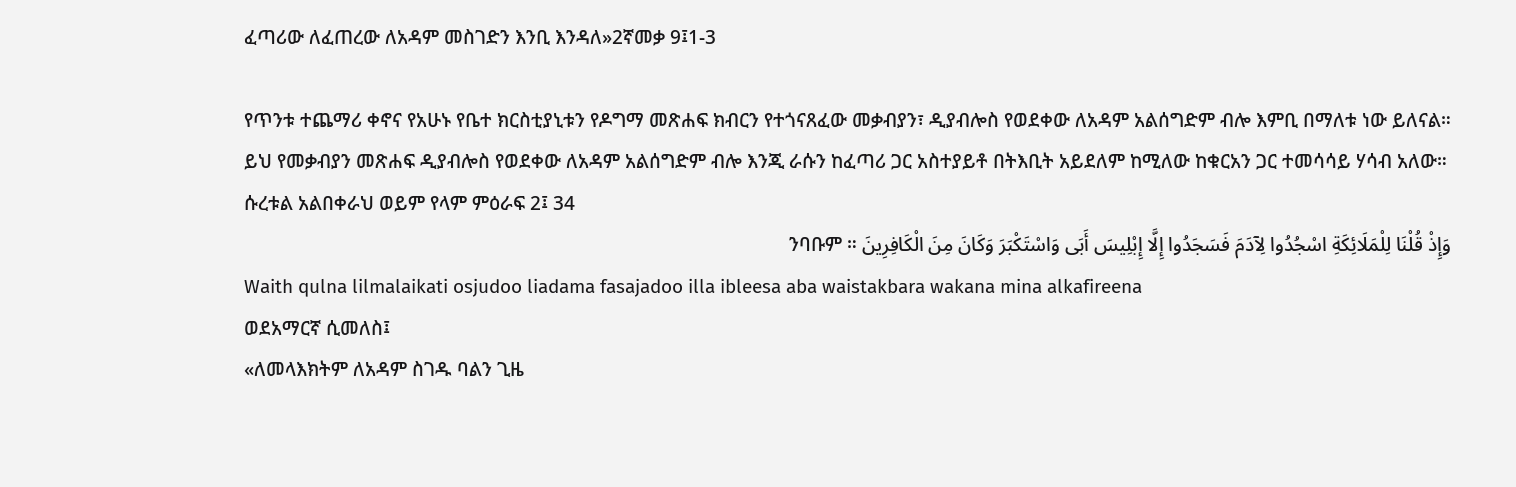ፈጣሪው ለፈጠረው ለአዳም መስገድን እንቢ እንዳለ»2ኛመቃ 9፤1-3

የጥንቱ ተጨማሪ ቀኖና የአሁኑ የቤተ ክርስቲያኒቱን የዶግማ መጽሐፍ ክብርን የተጎናጸፈው መቃብያን፣ ዲያብሎስ የወደቀው ለአዳም አልሰግድም ብሎ እምቢ በማለቱ ነው ይለናል። ይህ የመቃብያን መጽሐፍ ዲያብሎስ የወደቀው ለአዳም አልሰግድም ብሎ እንጂ ራሱን ከፈጣሪ ጋር አስተያይቶ በትእቢት አይደለም ከሚለው ከቁርአን ጋር ተመሳሳይ ሃሳብ አለው። ሱረቱል አልበቀራህ ወይም የላም ምዕራፍ 2፤ 34
وَإِذْ قُلْنَا لِلْمَلَائِكَةِ اسْجُدُوا لِآدَمَ فَسَجَدُوا إِلَّا إِبْلِيسَ أَبَى وَاسْتَكْبَرَ وَكَانَ مِنَ الْكَافِرِينَ ንባቡም ።
Waith qulna lilmalaikati osjudoo liadama fasajadoo illa ibleesa aba waistakbara wakana mina alkafireena
ወደአማርኛ ሲመለስ፤
«ለመላእክትም ለአዳም ስገዱ ባልን ጊዜ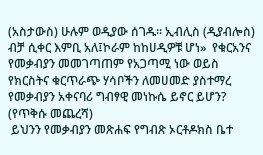(አስታውስ) ሁሉም ወዲያው ሰገዱ። ኢብሊስ (ዲያብሎስ) ብቻ ሲቀር እምቢ አለ፤ኮራም ከከሀዲዎቹ ሆነ»  የቁርአንና የመቃብያን መመገጣጠም የአጋጣሚ ነው ወይስ የክርስትና ቁርጥራጭ ሃሳቦችን ለመሀመድ ያስተማረ የመቃብያን አቀናባሪ ግብፃዊ መነኩሴ ይኖር ይሆን?
(የጥቅሱ መጨረሻ)
 ይህንን የመቃብያን መጽሐፍ የግብጽ ኦርቶዶክስ ቤተ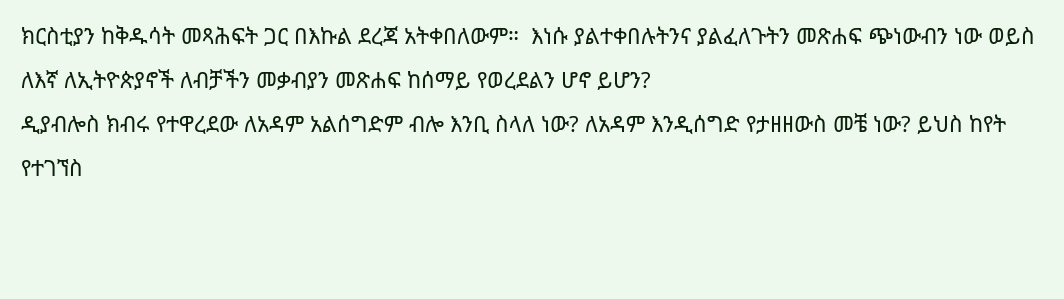ክርስቲያን ከቅዱሳት መጻሕፍት ጋር በእኩል ደረጃ አትቀበለውም።  እነሱ ያልተቀበሉትንና ያልፈለጉትን መጽሐፍ ጭነውብን ነው ወይስ ለእኛ ለኢትዮጵያኖች ለብቻችን መቃብያን መጽሐፍ ከሰማይ የወረደልን ሆኖ ይሆን?
ዲያብሎስ ክብሩ የተዋረደው ለአዳም አልሰግድም ብሎ እንቢ ስላለ ነው? ለአዳም እንዲሰግድ የታዘዘውስ መቼ ነው? ይህስ ከየት የተገኘስ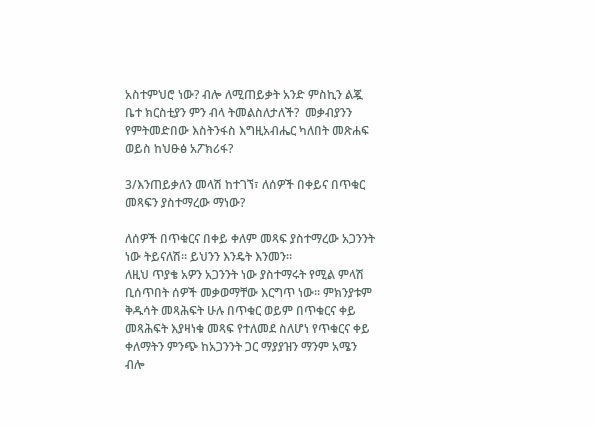አስተምህሮ ነው? ብሎ ለሚጠይቃት አንድ ምስኪን ልጇ ቤተ ክርስቲያን ምን ብላ ትመልስለታለች?  መቃብያንን የምትመድበው እስትንፋስ እግዚአብሔር ካለበት መጽሐፍ ወይስ ከህፁፅ አፖክሪፋ?

3/እንጠይቃለን መላሽ ከተገኘ፣ ለሰዎች በቀይና በጥቁር መጻፍን ያስተማረው ማነው?

ለሰዎች በጥቁርና በቀይ ቀለም መጻፍ ያስተማረው አጋንንት ነው ትይናለሽ። ይህንን እንዴት እንመን።
ለዚህ ጥያቄ አዎን አጋንንት ነው ያስተማሩት የሚል ምላሽ ቢሰጥበት ሰዎች መቃወማቸው እርግጥ ነው። ምክንያቱም ቅዱሳት መጻሕፍት ሁሉ በጥቁር ወይም በጥቁርና ቀይ መጻሕፍት እያዛነቁ መጻፍ የተለመደ ስለሆነ የጥቁርና ቀይ ቀለማትን ምንጭ ከአጋንንት ጋር ማያያዝን ማንም አሜን ብሎ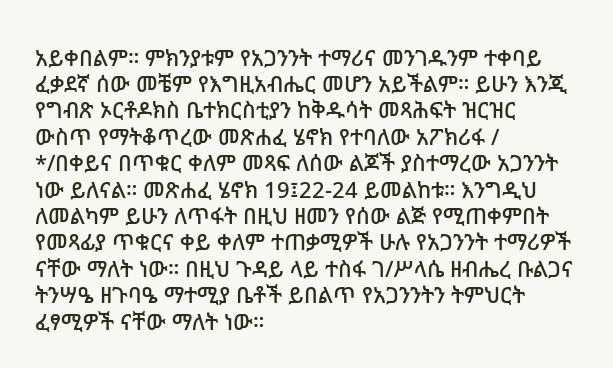አይቀበልም። ምክንያቱም የአጋንንት ተማሪና መንገዱንም ተቀባይ ፈቃደኛ ሰው መቼም የእግዚአብሔር መሆን አይችልም። ይሁን እንጂ የግብጽ ኦርቶዶክስ ቤተክርስቲያን ከቅዱሳት መጻሕፍት ዝርዝር ውስጥ የማትቆጥረው መጽሐፈ ሄኖክ የተባለው አፖክሪፋ / */በቀይና በጥቁር ቀለም መጻፍ ለሰው ልጆች ያስተማረው አጋንንት ነው ይለናል። መጽሐፈ ሄኖክ 19፤22-24 ይመልከቱ። እንግዲህ ለመልካም ይሁን ለጥፋት በዚህ ዘመን የሰው ልጅ የሚጠቀምበት የመጻፊያ ጥቁርና ቀይ ቀለም ተጠቃሚዎች ሁሉ የአጋንንት ተማሪዎች ናቸው ማለት ነው። በዚህ ጉዳይ ላይ ተስፋ ገ/ሥላሴ ዘብሔረ ቡልጋና ትንሣዔ ዘጉባዔ ማተሚያ ቤቶች ይበልጥ የአጋንንትን ትምህርት ፈፃሚዎች ናቸው ማለት ነው።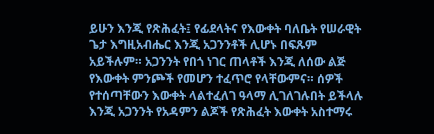ይሁን እንጂ የጽሕፈት፤ የፊደላትና የእውቀት ባለቤት የሠራዊት ጌታ እግዚአብሔር እንጂ አጋንንቶች ሊሆኑ በፍጹም አይችሉም። አጋንንት የበጎ ነገር ጠላቶች እንጂ ለሰው ልጅ የእውቀት ምንጮች የመሆን ተፈጥሮ የላቸውምና። ሰዎች የተሰጣቸውን እውቀት ላልተፈለገ ዓላማ ሊገለገሉበት ይችላሉ እንጂ አጋንንት የአዳምን ልጆች የጽሕፈት እውቀት አስተማሩ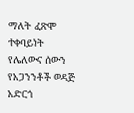ማለት ፈጽሞ ተቀባይነት የሌለውና ሰውን የአጋንንቶች ወዳጅ አድርጎ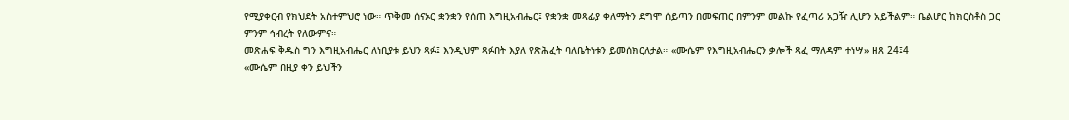የሚያቀርብ የክህደት አስተምህሮ ነው። ጥቅመ ሰናኦር ቋንቋን የሰጠ እግዚአብሔር፤ የቋንቋ መጻፊያ ቀለማትን ደግሞ ሰይጣን በመፍጠር በምንም መልኩ የፈጣሪ አጋዥ ሊሆን አይችልም። ቤልሆር ከክርስቶስ ጋር ምንም ኅብረት የለውምና።
መጽሐፍ ቅዱስ ግን እግዚአብሔር ለነቢያቱ ይህን ጻፉ፤ እንዲህም ጻፉበት እያለ የጽሕፈት ባለቤትነቱን ይመሰክርለታል። «ሙሴም የእግዚአብሔርን ቃሎች ጻፈ ማለዳም ተነሣ» ዘጸ 24፤4
«ሙሴም በዚያ ቀን ይህችን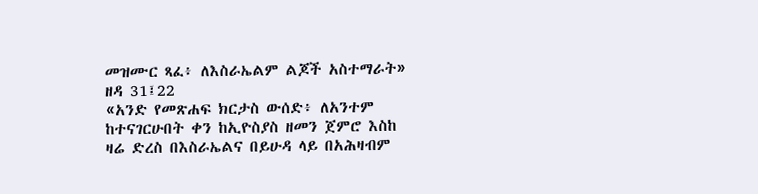መዝሙር ጻፈ፥ ለእስራኤልም ልጆች አስተማራት» ዘዳ 31፤22
«አንድ የመጽሐፍ ክርታስ ውሰድ፥ ለአንተም ከተናገርሁበት ቀን ከኢዮስያስ ዘመን ጀምሮ እስከ ዛሬ ድረስ በእስራኤልና በይሁዳ ላይ በአሕዛብም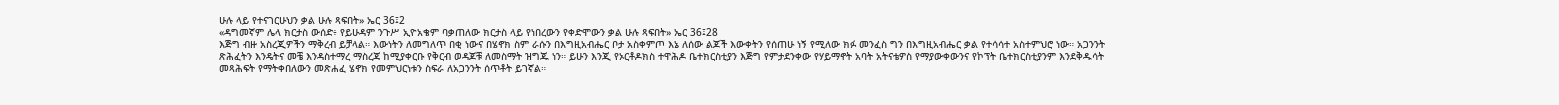ሁሉ ላይ የተናገርሁህን ቃል ሁሉ ጻፍበት» ኤር 36፤2
«ዳግመኛም ሌላ ክርታስ ውሰድ፥ የይሁዳም ንጉሥ ኢዮአቄም ባቃጠለው ክርታስ ላይ የነበረውን የቀድሞውን ቃል ሁሉ ጻፍበት» ኤር 36፤28
እጅግ ብዙ አስረጂዎችን ማቅረብ ይቻላል። እውነትን ለመግለጥ በቂ ነውና በሄኖክ ስም ራሱን በእግዚአብሔር ቦታ አስቀምጦ እኔ ለሰው ልጆች እውቀትን የሰጠሁ ነኝ የሚለው ክፉ መንፈስ ግን በእግዚአብሔር ቃል የተሳሳተ አስተምህሮ ነው። አጋንንት ጽሕፈትን እንዴትና መቼ እንዳስተማረ ማስረጃ ከሚያቀርቡ የቅርብ ወዳጆቹ ለመስማት ዝግጁ ነን። ይሁን እንጂ የኦርቶዶክስ ተዋሕዶ ቤተክርስቲያን እጅግ የምታደንቀው የሃይማኖት አባት አትናቴዎስ የማያውቀውንና የኮፕት ቤተክርስቲያንም እንደቅዱሳት መጻሕፍት የማትቀበለውን መጽሐፈ ሄኖክ የመምህርነቱን ስፍራ ለአጋንንት ሰጥቶት ይገኛል።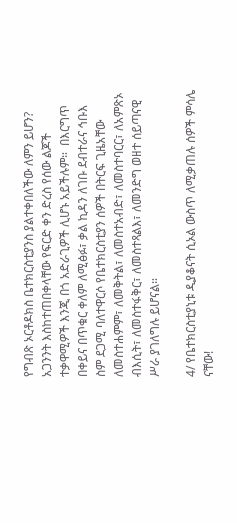የግብጽ ኦርቶዶክስ ቤተክርስቲያንስ ያልተቀበለችው ለምን ይሆን? አጋንንት እስከተጠበቀላቸው የፍርድ ቀን ድረስ የሰው ልጆች ተቃዋሚዎች እንጂ በጎ አድራጊዎች ሊሆኑ አይችሉም።  በእርግጥ በቀይና በጥቁር ቀለም ለሚፅፉ፣ ቃል ኪዳን ለገቡ ደብተራና ኅቡእ ስም ደጋሚ ባለተዋርሶ የቤተክርስቲያን ሰዎች በትርፍ ጊዜአቸው ለመስተሐምም፣ ለመቅትል፣ ለመስተአብድ፣ ለመስተባርር፣ ለአምጽኦ ብእሲት፣ ለመስተፋቅር፣ ለመስተጻልእ፣ ለመንድግ ወዘተ ሰይጣናዊ ሥራ ያገለግሉ ይሆናል።

4/ የቤተክርስቲያኒቱ ዲያቆናት ሲኦል ውስጥ ለሚቃጠሉ ሰዎች ምሳሌ ናቸው!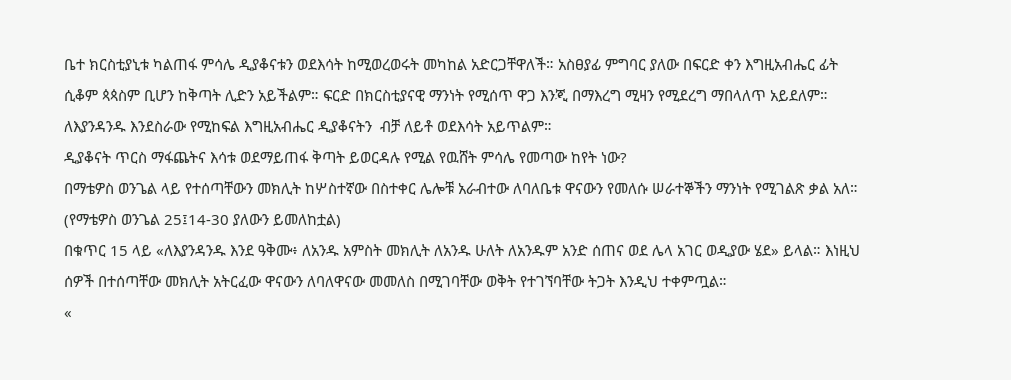ቤተ ክርስቲያኒቱ ካልጠፋ ምሳሌ ዲያቆናቱን ወደእሳት ከሚወረወሩት መካከል አድርጋቸዋለች። አስፀያፊ ምግባር ያለው በፍርድ ቀን እግዚአብሔር ፊት ሲቆም ጳጳስም ቢሆን ከቅጣት ሊድን አይችልም። ፍርድ በክርስቲያናዊ ማንነት የሚሰጥ ዋጋ እንጂ በማእረግ ሚዛን የሚደረግ ማበላለጥ አይደለም። ለእያንዳንዱ እንደስራው የሚከፍል እግዚአብሔር ዲያቆናትን  ብቻ ለይቶ ወደእሳት አይጥልም።
ዲያቆናት ጥርስ ማፋጨትና እሳቱ ወደማይጠፋ ቅጣት ይወርዳሉ የሚል የዉሸት ምሳሌ የመጣው ከየት ነው?
በማቴዎስ ወንጌል ላይ የተሰጣቸውን መክሊት ከሦስተኛው በስተቀር ሌሎቹ አራብተው ለባለቤቱ ዋናውን የመለሱ ሠራተኞችን ማንነት የሚገልጽ ቃል አለ።
(የማቴዎስ ወንጌል 25፤14-30 ያለውን ይመለከቷል)
በቁጥር 15 ላይ «ለእያንዳንዱ እንደ ዓቅሙ፥ ለአንዱ አምስት መክሊት ለአንዱ ሁለት ለአንዱም አንድ ሰጠና ወደ ሌላ አገር ወዲያው ሄደ» ይላል። እነዚህ ሰዎች በተሰጣቸው መክሊት አትርፈው ዋናውን ለባለዋናው መመለስ በሚገባቸው ወቅት የተገኘባቸው ትጋት እንዲህ ተቀምጧል።
«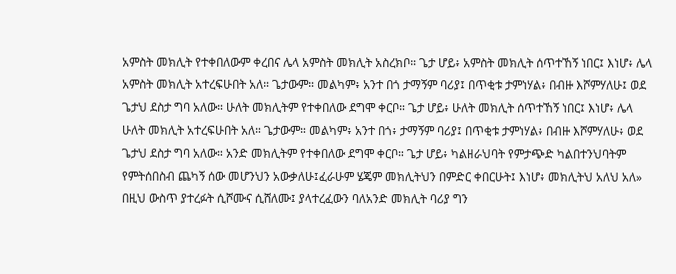አምስት መክሊት የተቀበለውም ቀረበና ሌላ አምስት መክሊት አስረክቦ። ጌታ ሆይ፥ አምስት መክሊት ሰጥተኸኝ ነበር፤ እነሆ፥ ሌላ አምስት መክሊት አተረፍሁበት አለ። ጌታውም። መልካም፥ አንተ በጎ ታማኝም ባሪያ፤ በጥቂቱ ታምነሃል፥ በብዙ እሾምሃለሁ፤ ወደ ጌታህ ደስታ ግባ አለው። ሁለት መክሊትም የተቀበለው ደግሞ ቀርቦ። ጌታ ሆይ፥ ሁለት መክሊት ሰጥተኸኝ ነበር፤ እነሆ፥ ሌላ ሁለት መክሊት አተረፍሁበት አለ። ጌታውም። መልካም፥ አንተ በጎ፥ ታማኝም ባሪያ፤ በጥቂቱ ታምነሃል፥ በብዙ እሾምሃለሁ፥ ወደ ጌታህ ደስታ ግባ አለው። አንድ መክሊትም የተቀበለው ደግሞ ቀርቦ። ጌታ ሆይ፥ ካልዘራህባት የምታጭድ ካልበተንህባትም የምትሰበስብ ጨካኝ ሰው መሆንህን አውቃለሁ፤ፈራሁም ሄጄም መክሊትህን በምድር ቀበርሁት፤ እነሆ፥ መክሊትህ አለህ አለ»
በዚህ ውስጥ ያተረፉት ሲሾሙና ሲሸለሙ፤ ያላተረፈውን ባለአንድ መክሊት ባሪያ ግን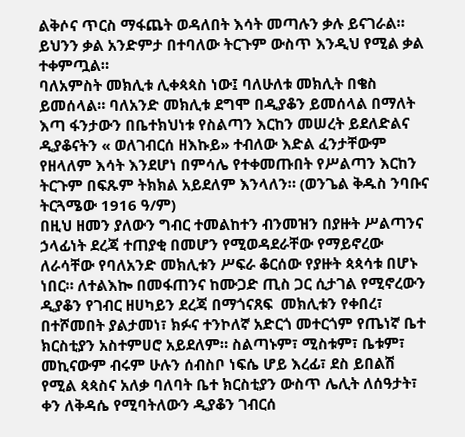ልቅሶና ጥርስ ማፋጨት ወዳለበት እሳት መጣሉን ቃሉ ይናገራል። ይህንን ቃል አንድምታ በተባለው ትርጉም ውስጥ እንዲህ የሚል ቃል ተቀምጧል።
ባለአምስት መክሊቱ ሊቀጳጳስ ነው፤ ባለሁለቱ መክሊት በቄስ ይመሰላል። ባለአንድ መክሊቱ ደግሞ በዲያቆን ይመሰላል በማለት እጣ ፋንታውን በቤተክህነቱ የስልጣን እርከን መሠረት ይደለድልና ዲያቆናትን « ወለገብርሰ ዘእኩይ» ተብለው እድል ፈንታቸውም የዘላለም እሳት እንደሆነ በምሳሌ የተቀመጡበት የሥልጣን እርከን ትርጉም በፍጹም ትክክል አይደለም እንላለን። (ወንጌል ቅዱስ ንባቡና ትርጓሜው 1916 ዓ/ም)
በዚህ ዘመን ያለውን ግብር ተመልከተን ብንመዝን በያዙት ሥልጣንና ኃላፊነት ደረጃ ተጠያቂ በመሆን የሚወዳደራቸው የማይኖረው ለራሳቸው የባለአንድ መክሊቱን ሥፍራ ቆርሰው የያዙት ጳጳሳቱ በሆኑ ነበር። ለተልእኰ በመፋጠንና ከሙጋድ ጢስ ጋር ሲታገል የሚኖረውን ዲያቆን የገብር ዘሀካይን ደረጃ በማጎናጸፍ  መክሊቱን የቀበረ፣ በተሾመበት ያልታመነ፣ ክፉና ተንኮለኛ አድርጎ መተርጎም የጤነኛ ቤተ ክርስቲያን አስተምሀሮ አይደለም። ስልጣኑም፣ ሚስቱም፣ ቤቱም፣ መኪናውም ብሩም ሁሉን ሰብስቦ ነፍሴ ሆይ እረፊ፣ ደስ ይበልሽ  የሚል ጳጳስና አለቃ ባለባት ቤተ ክርስቲያን ውስጥ ሌሊት ለሰዓታት፣ ቀን ለቅዳሴ የሚባትለውን ዲያቆን ገብርሰ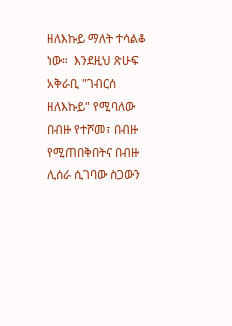ዘለእኩይ ማለት ተሳልቆ ነው።  እንደዚህ ጽሁፍ አቅራቢ "ገብርሰ ዘለእኩይ" የሚባለው በብዙ የተሾመ፣ በብዙ የሚጠበቅበትና በብዙ ሊሰራ ሲገባው ስጋውን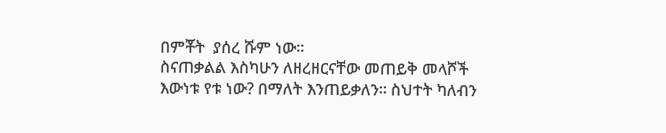በምቾት  ያሰረ ሹም ነው።
ስናጠቃልል እስካሁን ለዘረዘርናቸው መጠይቅ መላሾች እውነቱ የቱ ነው? በማለት እንጠይቃለን። ስህተት ካለብን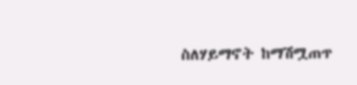ስለሃይማኖት ከማሽሟጠጥ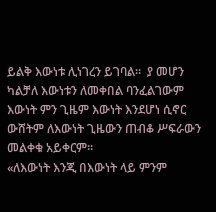ይልቅ እውነቱ ሊነገረን ይገባል።  ያ መሆን ካልቻለ እውነቱን ለመቀበል ባንፈልገውም እውነት ምን ጊዜም እውነት እንደሆነ ሲኖር ውሸትም ለእውነት ጊዜውን ጠብቆ ሥፍራውን መልቀቁ አይቀርም።
«ለእውነት እንጂ በእውነት ላይ ምንም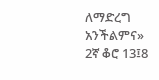ለማድረግ አንችልምና» 2ኛ ቆሮ 13፤8